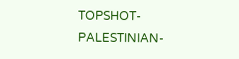TOPSHOT-PALESTINIAN-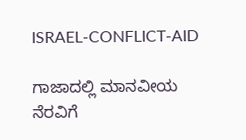ISRAEL-CONFLICT-AID

ಗಾಜಾದಲ್ಲಿ ಮಾನವೀಯ ನೆರವಿಗೆ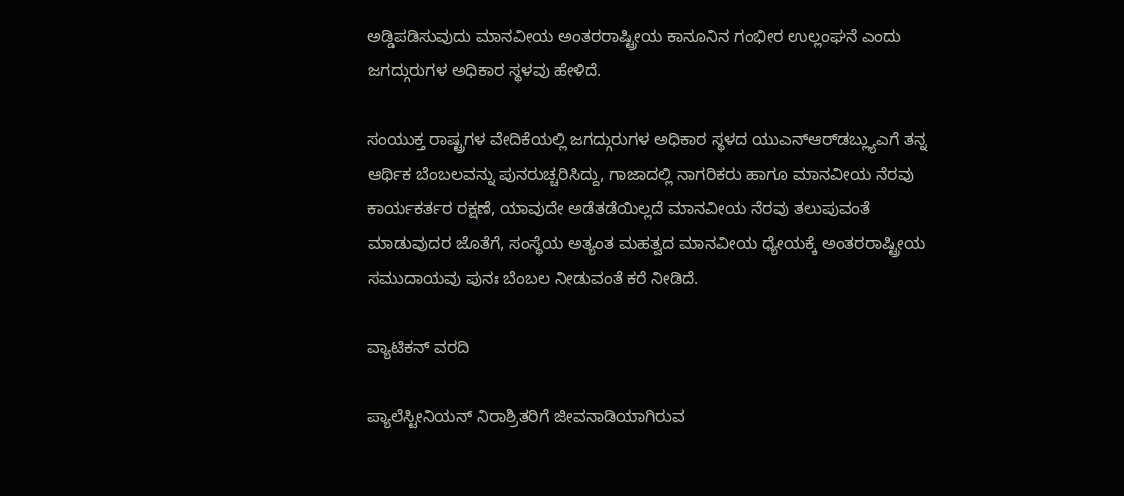ಅಡ್ಡಿಪಡಿಸುವುದು ಮಾನವೀಯ ಅಂತರರಾಷ್ಟ್ರೀಯ ಕಾನೂನಿನ ಗಂಭೀರ ಉಲ್ಲಂಘನೆ ಎಂದು ಜಗದ್ಗುರುಗಳ ಅಧಿಕಾರ ಸ್ಥಳವು ಹೇಳಿದೆ.

ಸಂಯುಕ್ತ ರಾಷ್ಟ್ರಗಳ ವೇದಿಕೆಯಲ್ಲಿ ಜಗದ್ಗುರುಗಳ ಅಧಿಕಾರ ಸ್ಥಳದ ಯುಎನ್‌ಆರ್‌ಡಬ್ಲ್ಯುಎಗೆ ತನ್ನ ಆರ್ಥಿಕ ಬೆಂಬಲವನ್ನು ಪುನರುಚ್ಚರಿಸಿದ್ದು, ಗಾಜಾದಲ್ಲಿ ನಾಗರಿಕರು ಹಾಗೂ ಮಾನವೀಯ ನೆರವು ಕಾರ್ಯಕರ್ತರ ರಕ್ಷಣೆ, ಯಾವುದೇ ಅಡೆತಡೆಯಿಲ್ಲದೆ ಮಾನವೀಯ ನೆರವು ತಲುಪುವಂತೆ ಮಾಡುವುದರ ಜೊತೆಗೆ, ಸಂಸ್ಥೆಯ ಅತ್ಯಂತ ಮಹತ್ವದ ಮಾನವೀಯ ಧ್ಯೇಯಕ್ಕೆ ಅಂತರರಾಷ್ಟ್ರೀಯ ಸಮುದಾಯವು ಪುನಃ ಬೆಂಬಲ ನೀಡುವಂತೆ ಕರೆ ನೀಡಿದೆ.

ವ್ಯಾಟಿಕನ್ ವರದಿ

ಪ್ಯಾಲೆಸ್ಟೀನಿಯನ್ ನಿರಾಶ್ರಿತರಿಗೆ ಜೀವನಾಡಿಯಾಗಿರುವ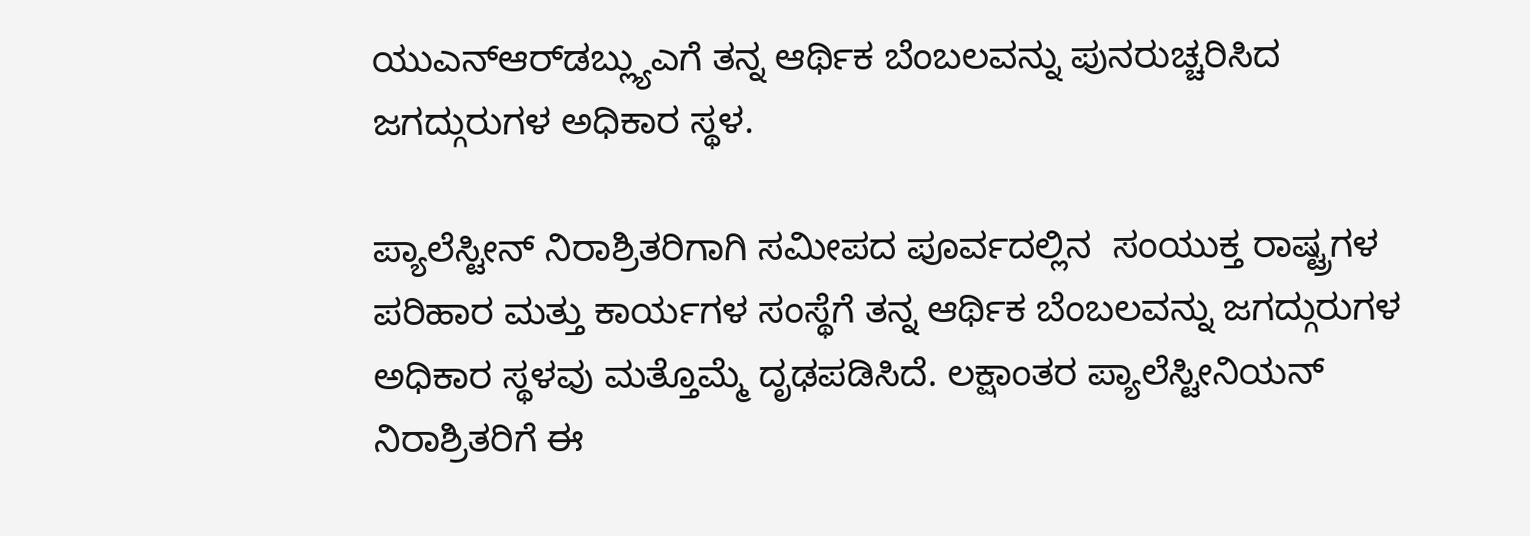ಯುಎನ್‌ಆರ್‌ಡಬ್ಲ್ಯುಎಗೆ ತನ್ನ ಆರ್ಥಿಕ ಬೆಂಬಲವನ್ನು ಪುನರುಚ್ಚರಿಸಿದ ಜಗದ್ಗುರುಗಳ ಅಧಿಕಾರ ಸ್ಥಳ.

ಪ್ಯಾಲೆಸ್ಟೀನ್ ನಿರಾಶ್ರಿತರಿಗಾಗಿ ಸಮೀಪದ ಪೂರ್ವದಲ್ಲಿನ  ಸಂಯುಕ್ತ ರಾಷ್ಟ್ರಗಳ ಪರಿಹಾರ ಮತ್ತು ಕಾರ್ಯಗಳ ಸಂಸ್ಥೆಗೆ ತನ್ನ ಆರ್ಥಿಕ ಬೆಂಬಲವನ್ನು ಜಗದ್ಗುರುಗಳ ಅಧಿಕಾರ ಸ್ಥಳವು ಮತ್ತೊಮ್ಮೆ ದೃಢಪಡಿಸಿದೆ. ಲಕ್ಷಾಂತರ ಪ್ಯಾಲೆಸ್ಟೀನಿಯನ್ ನಿರಾಶ್ರಿತರಿಗೆ ಈ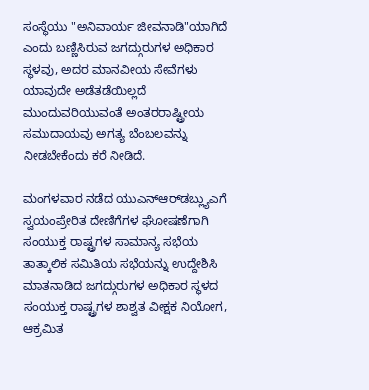ಸಂಸ್ಥೆಯು "ಅನಿವಾರ್ಯ ಜೀವನಾಡಿ"ಯಾಗಿದೆ ಎಂದು ಬಣ್ಣಿಸಿರುವ ಜಗದ್ಗುರುಗಳ ಅಧಿಕಾರ ಸ್ಥಳವು, ಅದರ ಮಾನವೀಯ ಸೇವೆಗಳು ಯಾವುದೇ ಅಡೆತಡೆಯಿಲ್ಲದೆ ಮುಂದುವರಿಯುವಂತೆ ಅಂತರರಾಷ್ಟ್ರೀಯ ಸಮುದಾಯವು ಅಗತ್ಯ ಬೆಂಬಲವನ್ನು ನೀಡಬೇಕೆಂದು ಕರೆ ನೀಡಿದೆ.

ಮಂಗಳವಾರ ನಡೆದ ಯುಎನ್‌ಆರ್‌ಡಬ್ಲ್ಯುಎಗೆ ಸ್ವಯಂಪ್ರೇರಿತ ದೇಣಿಗೆಗಳ ಘೋಷಣೆಗಾಗಿ ಸಂಯುಕ್ತ ರಾಷ್ಟ್ರಗಳ ಸಾಮಾನ್ಯ ಸಭೆಯ ತಾತ್ಕಾಲಿಕ ಸಮಿತಿಯ ಸಭೆಯನ್ನು ಉದ್ದೇಶಿಸಿ ಮಾತನಾಡಿದ ಜಗದ್ಗುರುಗಳ ಅಧಿಕಾರ ಸ್ಥಳದ ಸಂಯುಕ್ತ ರಾಷ್ಟ್ರಗಳ ಶಾಶ್ವತ ವೀಕ್ಷಕ ನಿಯೋಗ, ಆಕ್ರಮಿತ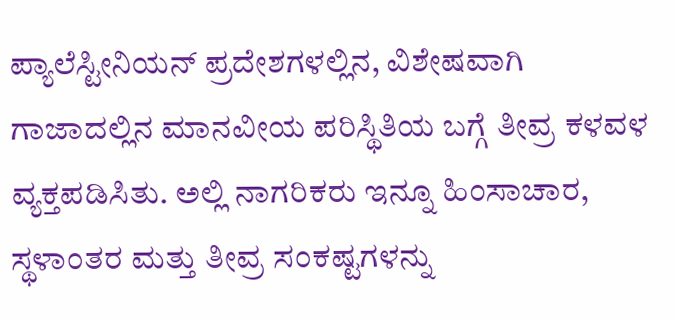ಪ್ಯಾಲೆಸ್ಟೀನಿಯನ್ ಪ್ರದೇಶಗಳಲ್ಲಿನ, ವಿಶೇಷವಾಗಿ ಗಾಜಾದಲ್ಲಿನ ಮಾನವೀಯ ಪರಿಸ್ಥಿತಿಯ ಬಗ್ಗೆ ತೀವ್ರ ಕಳವಳ ವ್ಯಕ್ತಪಡಿಸಿತು. ಅಲ್ಲಿ ನಾಗರಿಕರು ಇನ್ನೂ ಹಿಂಸಾಚಾರ, ಸ್ಥಳಾಂತರ ಮತ್ತು ತೀವ್ರ ಸಂಕಷ್ಟಗಳನ್ನು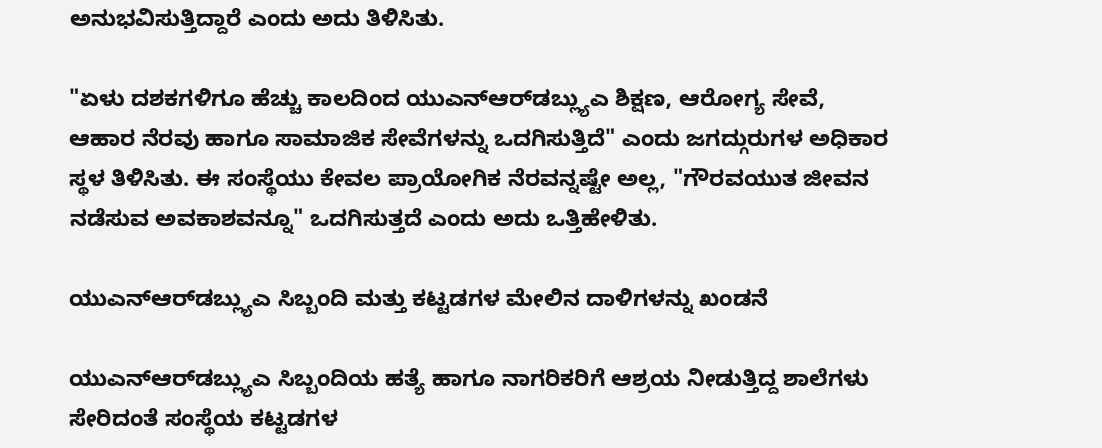ಅನುಭವಿಸುತ್ತಿದ್ದಾರೆ ಎಂದು ಅದು ತಿಳಿಸಿತು.

"ಏಳು ದಶಕಗಳಿಗೂ ಹೆಚ್ಚು ಕಾಲದಿಂದ ಯುಎನ್‌ಆರ್‌ಡಬ್ಲ್ಯುಎ ಶಿಕ್ಷಣ, ಆರೋಗ್ಯ ಸೇವೆ, ಆಹಾರ ನೆರವು ಹಾಗೂ ಸಾಮಾಜಿಕ ಸೇವೆಗಳನ್ನು ಒದಗಿಸುತ್ತಿದೆ" ಎಂದು ಜಗದ್ಗುರುಗಳ ಅಧಿಕಾರ ಸ್ಥಳ ತಿಳಿಸಿತು. ಈ ಸಂಸ್ಥೆಯು ಕೇವಲ ಪ್ರಾಯೋಗಿಕ ನೆರವನ್ನಷ್ಟೇ ಅಲ್ಲ, "ಗೌರವಯುತ ಜೀವನ ನಡೆಸುವ ಅವಕಾಶವನ್ನೂ" ಒದಗಿಸುತ್ತದೆ ಎಂದು ಅದು ಒತ್ತಿಹೇಳಿತು.

ಯುಎನ್‌ಆರ್‌ಡಬ್ಲ್ಯುಎ ಸಿಬ್ಬಂದಿ ಮತ್ತು ಕಟ್ಟಡಗಳ ಮೇಲಿನ ದಾಳಿಗಳನ್ನು ಖಂಡನೆ

ಯುಎನ್‌ಆರ್‌ಡಬ್ಲ್ಯುಎ ಸಿಬ್ಬಂದಿಯ ಹತ್ಯೆ ಹಾಗೂ ನಾಗರಿಕರಿಗೆ ಆಶ್ರಯ ನೀಡುತ್ತಿದ್ದ ಶಾಲೆಗಳು ಸೇರಿದಂತೆ ಸಂಸ್ಥೆಯ ಕಟ್ಟಡಗಳ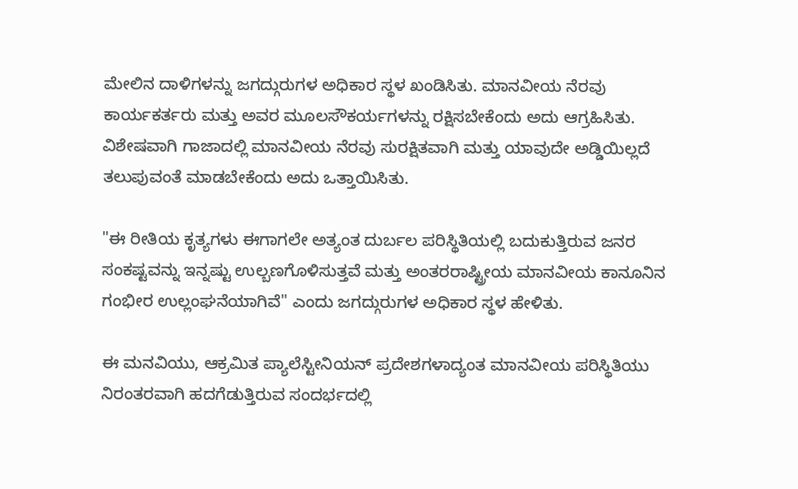ಮೇಲಿನ ದಾಳಿಗಳನ್ನು ಜಗದ್ಗುರುಗಳ ಅಧಿಕಾರ ಸ್ಥಳ ಖಂಡಿಸಿತು. ಮಾನವೀಯ ನೆರವು ಕಾರ್ಯಕರ್ತರು ಮತ್ತು ಅವರ ಮೂಲಸೌಕರ್ಯಗಳನ್ನು ರಕ್ಷಿಸಬೇಕೆಂದು ಅದು ಆಗ್ರಹಿಸಿತು. ವಿಶೇಷವಾಗಿ ಗಾಜಾದಲ್ಲಿ ಮಾನವೀಯ ನೆರವು ಸುರಕ್ಷಿತವಾಗಿ ಮತ್ತು ಯಾವುದೇ ಅಡ್ಡಿಯಿಲ್ಲದೆ ತಲುಪುವಂತೆ ಮಾಡಬೇಕೆಂದು ಅದು ಒತ್ತಾಯಿಸಿತು.

"ಈ ರೀತಿಯ ಕೃತ್ಯಗಳು ಈಗಾಗಲೇ ಅತ್ಯಂತ ದುರ್ಬಲ ಪರಿಸ್ಥಿತಿಯಲ್ಲಿ ಬದುಕುತ್ತಿರುವ ಜನರ ಸಂಕಷ್ಟವನ್ನು ಇನ್ನಷ್ಟು ಉಲ್ಬಣಗೊಳಿಸುತ್ತವೆ ಮತ್ತು ಅಂತರರಾಷ್ಟ್ರೀಯ ಮಾನವೀಯ ಕಾನೂನಿನ ಗಂಭೀರ ಉಲ್ಲಂಘನೆಯಾಗಿವೆ" ಎಂದು ಜಗದ್ಗುರುಗಳ ಅಧಿಕಾರ ಸ್ಥಳ ಹೇಳಿತು.

ಈ ಮನವಿಯು, ಆಕ್ರಮಿತ ಪ್ಯಾಲೆಸ್ಟೀನಿಯನ್ ಪ್ರದೇಶಗಳಾದ್ಯಂತ ಮಾನವೀಯ ಪರಿಸ್ಥಿತಿಯು ನಿರಂತರವಾಗಿ ಹದಗೆಡುತ್ತಿರುವ ಸಂದರ್ಭದಲ್ಲಿ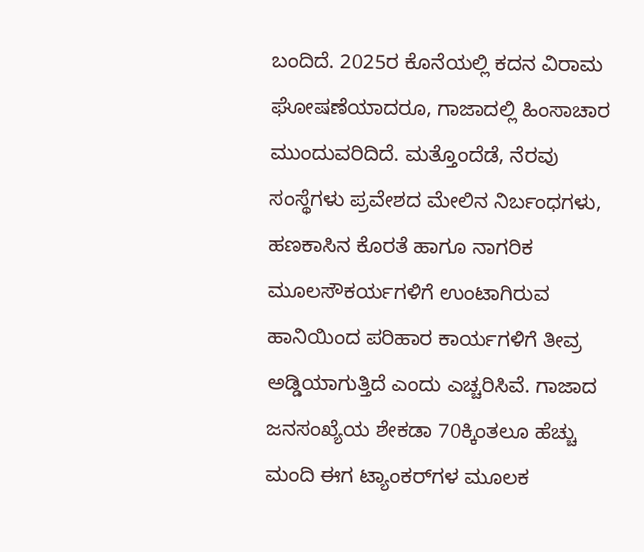ಬಂದಿದೆ. 2025ರ ಕೊನೆಯಲ್ಲಿ ಕದನ ವಿರಾಮ ಘೋಷಣೆಯಾದರೂ, ಗಾಜಾದಲ್ಲಿ ಹಿಂಸಾಚಾರ ಮುಂದುವರಿದಿದೆ. ಮತ್ತೊಂದೆಡೆ, ನೆರವು ಸಂಸ್ಥೆಗಳು ಪ್ರವೇಶದ ಮೇಲಿನ ನಿರ್ಬಂಧಗಳು, ಹಣಕಾಸಿನ ಕೊರತೆ ಹಾಗೂ ನಾಗರಿಕ ಮೂಲಸೌಕರ್ಯಗಳಿಗೆ ಉಂಟಾಗಿರುವ ಹಾನಿಯಿಂದ ಪರಿಹಾರ ಕಾರ್ಯಗಳಿಗೆ ತೀವ್ರ ಅಡ್ಡಿಯಾಗುತ್ತಿದೆ ಎಂದು ಎಚ್ಚರಿಸಿವೆ. ಗಾಜಾದ ಜನಸಂಖ್ಯೆಯ ಶೇಕಡಾ 70ಕ್ಕಿಂತಲೂ ಹೆಚ್ಚು ಮಂದಿ ಈಗ ಟ್ಯಾಂಕರ್‌ಗಳ ಮೂಲಕ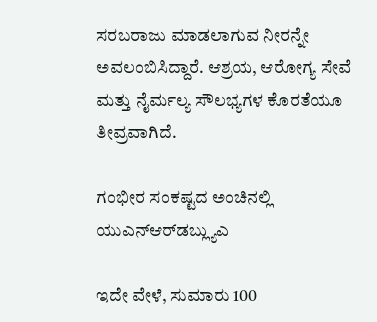ಸರಬರಾಜು ಮಾಡಲಾಗುವ ನೀರನ್ನೇ ಅವಲಂಬಿಸಿದ್ದಾರೆ. ಆಶ್ರಯ, ಆರೋಗ್ಯ ಸೇವೆ ಮತ್ತು ನೈರ್ಮಲ್ಯ ಸೌಲಭ್ಯಗಳ ಕೊರತೆಯೂ ತೀವ್ರವಾಗಿದೆ.

ಗಂಭೀರ ಸಂಕಷ್ಟದ ಅಂಚಿನಲ್ಲಿ ಯುಎನ್‌ಆರ್‌ಡಬ್ಲ್ಯುಎ

ಇದೇ ವೇಳೆ, ಸುಮಾರು 100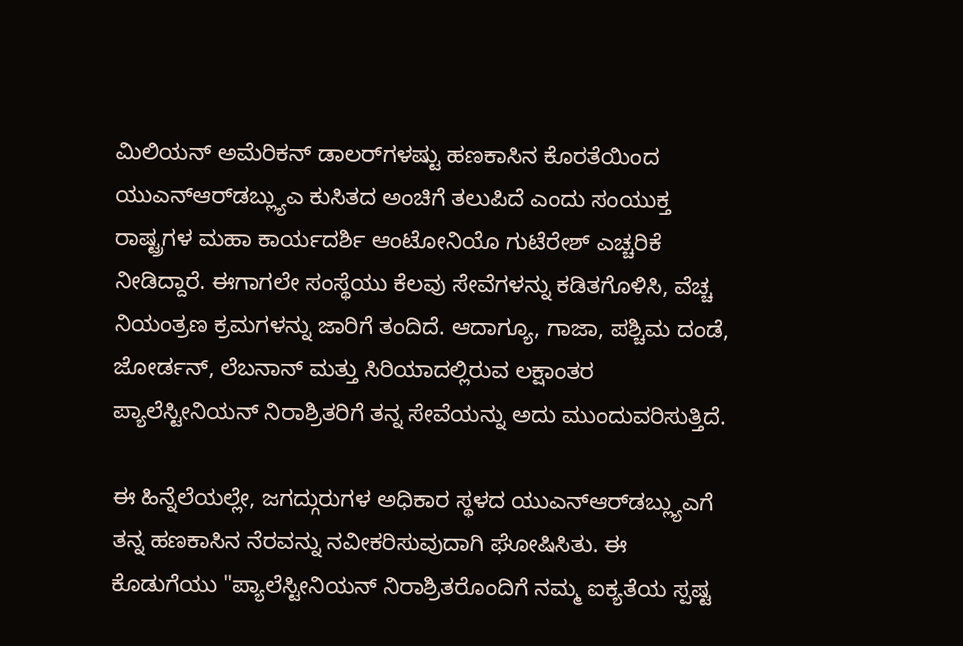ಮಿಲಿಯನ್ ಅಮೆರಿಕನ್ ಡಾಲರ್‌ಗಳಷ್ಟು ಹಣಕಾಸಿನ ಕೊರತೆಯಿಂದ ಯುಎನ್‌ಆರ್‌ಡಬ್ಲ್ಯುಎ ಕುಸಿತದ ಅಂಚಿಗೆ ತಲುಪಿದೆ ಎಂದು ಸಂಯುಕ್ತ ರಾಷ್ಟ್ರಗಳ ಮಹಾ ಕಾರ್ಯದರ್ಶಿ ಆಂಟೋನಿಯೊ ಗುಟೆರೇಶ್ ಎಚ್ಚರಿಕೆ ನೀಡಿದ್ದಾರೆ. ಈಗಾಗಲೇ ಸಂಸ್ಥೆಯು ಕೆಲವು ಸೇವೆಗಳನ್ನು ಕಡಿತಗೊಳಿಸಿ, ವೆಚ್ಚ ನಿಯಂತ್ರಣ ಕ್ರಮಗಳನ್ನು ಜಾರಿಗೆ ತಂದಿದೆ. ಆದಾಗ್ಯೂ, ಗಾಜಾ, ಪಶ್ಚಿಮ ದಂಡೆ, ಜೋರ್ಡನ್, ಲೆಬನಾನ್ ಮತ್ತು ಸಿರಿಯಾದಲ್ಲಿರುವ ಲಕ್ಷಾಂತರ ಪ್ಯಾಲೆಸ್ಟೀನಿಯನ್ ನಿರಾಶ್ರಿತರಿಗೆ ತನ್ನ ಸೇವೆಯನ್ನು ಅದು ಮುಂದುವರಿಸುತ್ತಿದೆ.

ಈ ಹಿನ್ನೆಲೆಯಲ್ಲೇ, ಜಗದ್ಗುರುಗಳ ಅಧಿಕಾರ ಸ್ಥಳದ ಯುಎನ್‌ಆರ್‌ಡಬ್ಲ್ಯುಎಗೆ ತನ್ನ ಹಣಕಾಸಿನ ನೆರವನ್ನು ನವೀಕರಿಸುವುದಾಗಿ ಘೋಷಿಸಿತು. ಈ ಕೊಡುಗೆಯು "ಪ್ಯಾಲೆಸ್ಟೀನಿಯನ್ ನಿರಾಶ್ರಿತರೊಂದಿಗೆ ನಮ್ಮ ಐಕ್ಯತೆಯ ಸ್ಪಷ್ಟ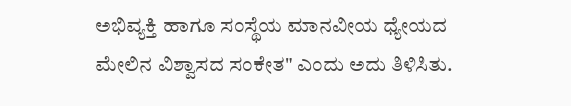ಅಭಿವ್ಯಕ್ತಿ ಹಾಗೂ ಸಂಸ್ಥೆಯ ಮಾನವೀಯ ಧ್ಯೇಯದ ಮೇಲಿನ ವಿಶ್ವಾಸದ ಸಂಕೇತ" ಎಂದು ಅದು ತಿಳಿಸಿತು.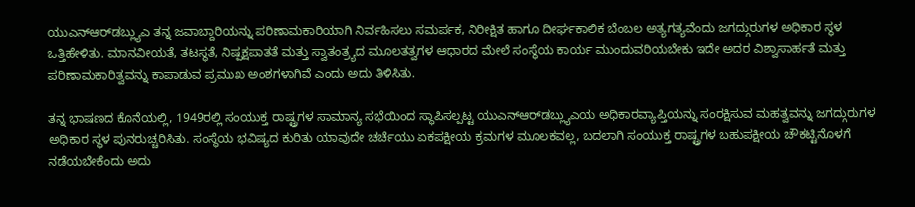ಯುಎನ್‌ಆರ್‌ಡಬ್ಲ್ಯುಎ ತನ್ನ ಜವಾಬ್ದಾರಿಯನ್ನು ಪರಿಣಾಮಕಾರಿಯಾಗಿ ನಿರ್ವಹಿಸಲು ಸಮರ್ಪಕ, ನಿರೀಕ್ಷಿತ ಹಾಗೂ ದೀರ್ಘಕಾಲಿಕ ಬೆಂಬಲ ಅತ್ಯಗತ್ಯವೆಂದು ಜಗದ್ಗುರುಗಳ ಅಧಿಕಾರ ಸ್ಥಳ ಒತ್ತಿಹೇಳಿತು. ಮಾನವೀಯತೆ, ತಟಸ್ಥತೆ, ನಿಷ್ಪಕ್ಷಪಾತತೆ ಮತ್ತು ಸ್ವಾತಂತ್ರ್ಯದ ಮೂಲತತ್ವಗಳ ಆಧಾರದ ಮೇಲೆ ಸಂಸ್ಥೆಯ ಕಾರ್ಯ ಮುಂದುವರಿಯಬೇಕು ಇದೇ ಅದರ ವಿಶ್ವಾಸಾರ್ಹತೆ ಮತ್ತು ಪರಿಣಾಮಕಾರಿತ್ವವನ್ನು ಕಾಪಾಡುವ ಪ್ರಮುಖ ಅಂಶಗಳಾಗಿವೆ ಎಂದು ಅದು ತಿಳಿಸಿತು.

ತನ್ನ ಭಾಷಣದ ಕೊನೆಯಲ್ಲಿ, 1949ರಲ್ಲಿ ಸಂಯುಕ್ತ ರಾಷ್ಟ್ರಗಳ ಸಾಮಾನ್ಯ ಸಭೆಯಿಂದ ಸ್ಥಾಪಿಸಲ್ಪಟ್ಟ ಯುಎನ್‌ಆರ್‌ಡಬ್ಲ್ಯುಎಯ ಅಧಿಕಾರವ್ಯಾಪ್ತಿಯನ್ನು ಸಂರಕ್ಷಿಸುವ ಮಹತ್ವವನ್ನು ಜಗದ್ಗುರುಗಳ ಅಧಿಕಾರ ಸ್ಥಳ ಪುನರುಚ್ಚರಿಸಿತು. ಸಂಸ್ಥೆಯ ಭವಿಷ್ಯದ ಕುರಿತು ಯಾವುದೇ ಚರ್ಚೆಯು ಏಕಪಕ್ಷೀಯ ಕ್ರಮಗಳ ಮೂಲಕವಲ್ಲ, ಬದಲಾಗಿ ಸಂಯುಕ್ತ ರಾಷ್ಟ್ರಗಳ ಬಹುಪಕ್ಷೀಯ ಚೌಕಟ್ಟಿನೊಳಗೆ ನಡೆಯಬೇಕೆಂದು ಅದು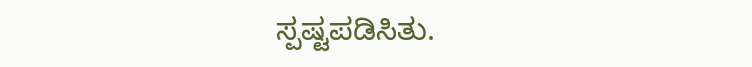ಸ್ಪಷ್ಟಪಡಿಸಿತು.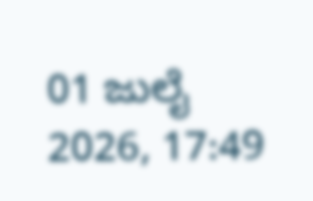01 ಜುಲೈ 2026, 17:49